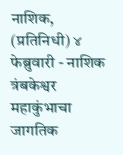नाशिक, (प्रतिनिधी) ४ फेब्रुवारी - नाशिक त्रंबकेश्वर महाकुंभाचा जागतिक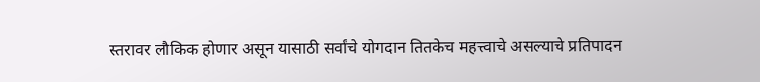स्तरावर लौकिक होणार असून यासाठी सर्वांचे योगदान तितकेच महत्त्वाचे असल्याचे प्रतिपादन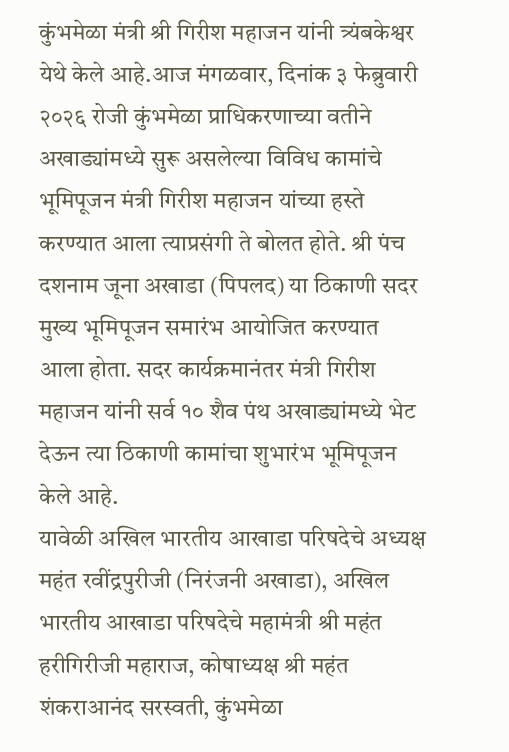कुंभमेळा मंत्री श्री गिरीश महाजन यांनी त्र्यंबकेश्वर येथे केले आहे.आज मंगळवार, दिनांक ३ फेब्रुवारी २०२६ रोजी कुंभमेळा प्राधिकरणाच्या वतीने अखाड्यांमध्ये सुरू असलेल्या विविध कामांचे भूमिपूजन मंत्री गिरीश महाजन यांच्या हस्ते करण्यात आला त्याप्रसंगी ते बोलत होते. श्री पंच दशनाम जूना अखाडा (पिपलद) या ठिकाणी सदर मुख्य भूमिपूजन समारंभ आयोजित करण्यात आला होता. सदर कार्यक्रमानंतर मंत्री गिरीश महाजन यांनी सर्व १० शैव पंथ अखाड्यांमध्ये भेट देऊन त्या ठिकाणी कामांचा शुभारंभ भूमिपूजन केले आहे.
यावेळी अखिल भारतीय आखाडा परिषदेचे अध्यक्ष महंत रवींद्रपुरीजी (निरंजनी अखाडा), अखिल भारतीय आखाडा परिषदेचे महामंत्री श्री महंत हरीगिरीजी महाराज, कोषाध्यक्ष श्री महंत शंकराआनंद सरस्वती, कुंभमेळा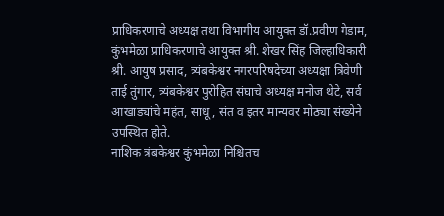प्राधिकरणाचे अध्यक्ष तथा विभागीय आयुक्त डॉ.प्रवीण गेडाम, कुंभमेळा प्राधिकरणाचे आयुक्त श्री. शेखर सिंह जिल्हाधिकारी श्री. आयुष प्रसाद, त्र्यंबकेश्वर नगरपरिषदेच्या अध्यक्षा त्रिवेणी ताई तुंगार, त्र्यंबकेश्वर पुरोहित संघाचे अध्यक्ष मनोज थेटे, सर्व आखाड्यांचे महंत, साधू, संत व इतर मान्यवर मोठ्या संख्येने उपस्थित होते.
नाशिक त्रंबकेश्वर कुंभमेळा निश्चितच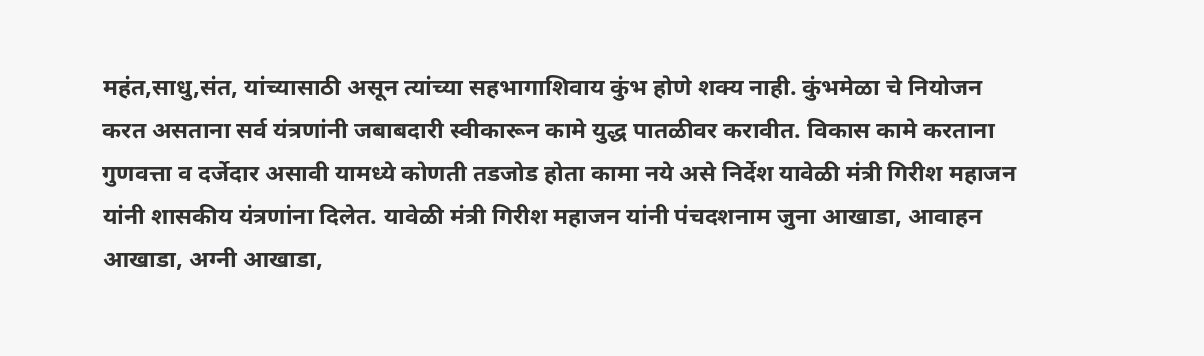महंत,साधु,संत, यांच्यासाठी असून त्यांच्या सहभागाशिवाय कुंभ होणे शक्य नाही. कुंभमेळा चे नियोजन करत असताना सर्व यंत्रणांनी जबाबदारी स्वीकारून कामे युद्ध पातळीवर करावीत. विकास कामे करताना गुणवत्ता व दर्जेदार असावी यामध्ये कोणती तडजोड होता कामा नये असे निर्देश यावेळी मंत्री गिरीश महाजन यांनी शासकीय यंत्रणांना दिलेत. यावेळी मंत्री गिरीश महाजन यांनी पंचदशनाम जुना आखाडा, आवाहन आखाडा, अग्नी आखाडा,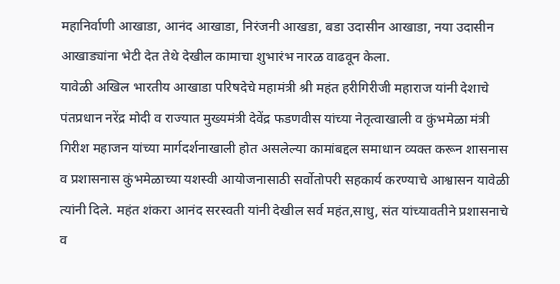महानिर्वाणी आखाडा, आनंद आखाडा, निरंजनी आखडा, बडा उदासीन आखाडा, नया उदासीन आखाड्यांना भेटी देत तेथे देखील कामाचा शुभारंभ नारळ वाढवून केला.
यावेळी अखिल भारतीय आखाडा परिषदेचे महामंत्री श्री महंत हरीगिरीजी महाराज यांनी देशाचे पंतप्रधान नरेंद्र मोदी व राज्यात मुख्यमंत्री देवेंद्र फडणवीस यांच्या नेतृत्वाखाली व कुंभमेळा मंत्री गिरीश महाजन यांच्या मार्गदर्शनाखाली होत असलेल्या कामांबद्दल समाधान व्यक्त करून शासनास व प्रशासनास कुंभमेळाच्या यशस्वी आयोजनासाठी सर्वोतोपरी सहकार्य करण्याचे आश्वासन यावेळी त्यांनी दिले. महंत शंकरा आनंद सरस्वती यांनी देखील सर्व महंत,साधु, संत यांच्यावतीने प्रशासनाचे व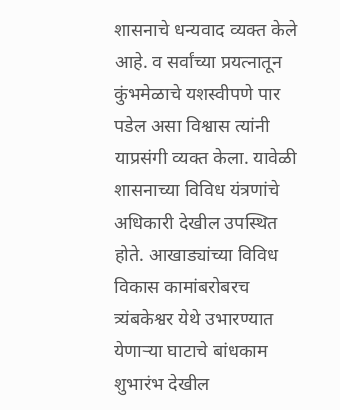शासनाचे धन्यवाद व्यक्त केले आहे. व सर्वांच्या प्रयत्नातून कुंभमेळाचे यशस्वीपणे पार पडेल असा विश्वास त्यांनी याप्रसंगी व्यक्त केला. यावेळी शासनाच्या विविध यंत्रणांचे अधिकारी देखील उपस्थित होते. आखाड्यांच्या विविध विकास कामांबरोबरच त्र्यंबकेश्वर येथे उभारण्यात येणाऱ्या घाटाचे बांधकाम शुभारंभ देखील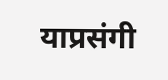याप्रसंगी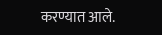करण्यात आले.